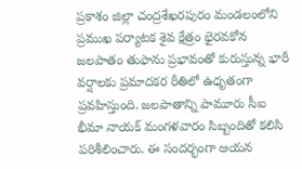ప్రకాశం జిల్లా చంద్రశేఖరపురం మండలంలోని ప్రముఖ పర్యాటక శైవ క్షేత్రం భైరవకోన జలపాతం తుఫాను ప్రభావంతో కురుస్తున్న భారీ వర్షాలకు ప్రమాదకర రీతిలో ఉధృతంగా ప్రవహిస్తుంది. జలపాతాన్ని పామూరు సీఐ భీమా నాయక్ మంగళవారం సిబ్బందితో కలిసి పరిశీలించారు. ఈ సందర్భంగా ఆయన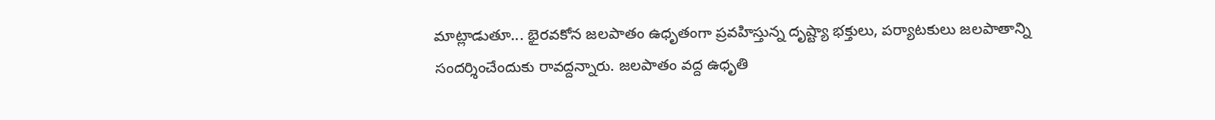మాట్లాడుతూ... భైరవకోన జలపాతం ఉధృతంగా ప్రవహిస్తున్న దృష్ట్యా భక్తులు, పర్యాటకులు జలపాతాన్ని సందర్శించేందుకు రావద్దన్నారు. జలపాతం వద్ద ఉధృతి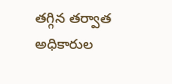తగ్గిన తర్వాత అధికారుల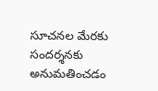సూచనల మేరకు సందర్శనకు అనుమతించడం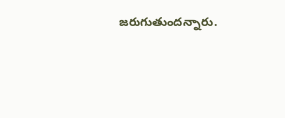జరుగుతుందన్నారు.